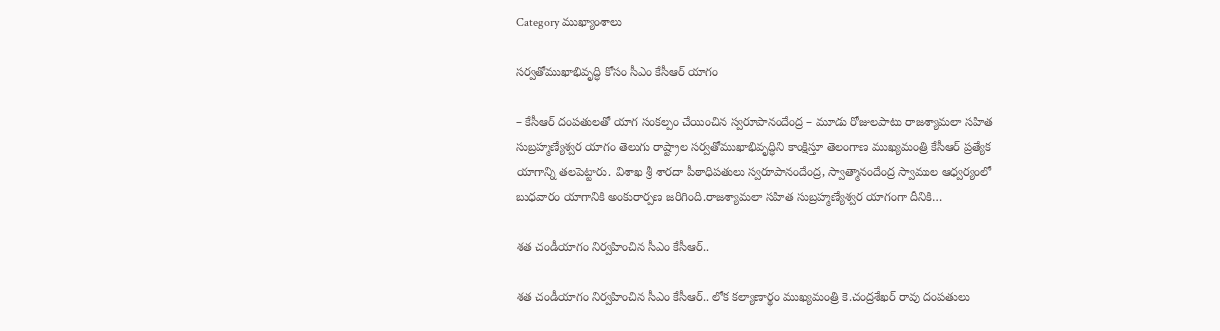Category ముఖ్యాంశాలు

సర్వతోముఖాభివృద్ధి కోసం సీఎం కేసీఆర్‌ యాగం

– కేసీఆర్‌ దంపతులతో యాగ సంకల్పం చేయించిన స్వరూపానందేంద్ర – మూడు రోజులపాటు రాజశ్యామలా సహిత సుబ్రహ్మణ్యేశ్వర యాగం తెలుగు రాష్ట్రాల సర్వతోముఖాభివృద్ధిని కాంక్షిస్తూ తెలంగాణ ముఖ్యమంత్రి కేసీఆర్‌ ప్రత్యేక యాగాన్ని తలపెట్టారు. విశాఖ శ్రీ శారదా పీఠాధిపతులు స్వరూపానందేంద్ర, స్వాత్మానందేంద్ర స్వాముల ఆధ్వర్యంలో బుధవారం యాగానికి అంకురార్పణ జరిగింది.రాజశ్యామలా సహిత సుబ్రహ్మణ్యేశ్వర యాగంగా దీనికి…

శత చండీయాగం నిర్వహించిన సీఎం కేసీఆర్..

శత చండీయాగం నిర్వహించిన సీఎం కేసీఆర్.. లోక కల్యాణార్థం ముఖ్యమంత్రి కె.చంద్రశేఖర్ రావు దంపతులు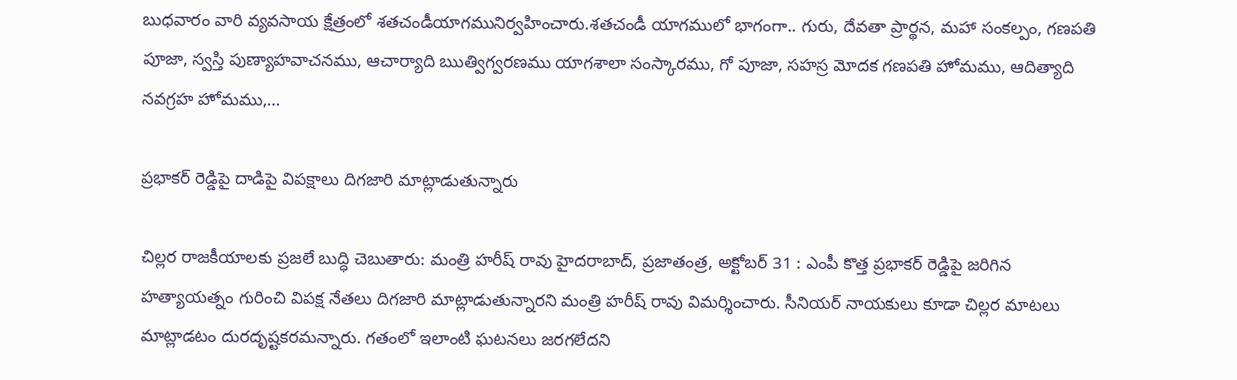బుధవారం వారి వ్యవసాయ క్షేత్రంలో శతచండీయాగమునిర్వహించారు.శతచండీ యాగములో భాగంగా.. గురు, దేవతా ప్రార్థన, మహా సంకల్పం, గణపతి పూజా, స్వస్తి పుణ్యాహవాచనము, ఆచార్యాది ఋత్విగ్వరణము యాగశాలా సంస్కారము, గో పూజా, సహస్ర మోదక గణపతి హోమము, ఆదిత్యాది నవగ్రహ హోమము,…

ప్రభాకర్‌ ‌రెడ్డిపై దాడిపై విపక్షాలు దిగజారి మాట్లాడుతున్నారు

చిల్లర రాజకీయాలకు ప్రజలే బుద్ధి చెబుతారు: మంత్రి హరీష్‌ ‌రావు హైదరాబాద్‌, ప్రజాతంత్ర, అక్టోబర్‌ 31 : ఎం‌పీ కొత్త ప్రభాకర్‌ ‌రెడ్డిపై జరిగిన హత్యాయత్నం గురించి విపక్ష నేతలు దిగజారి మాట్లాడుతున్నారని మంత్రి హరీష్‌ ‌రావు విమర్శించారు. సీనియర్‌ ‌నాయకులు కూడా చిల్లర మాటలు మాట్లాడటం దురదృష్టకరమన్నారు. గతంలో ఇలాంటి ఘటనలు జరగలేదని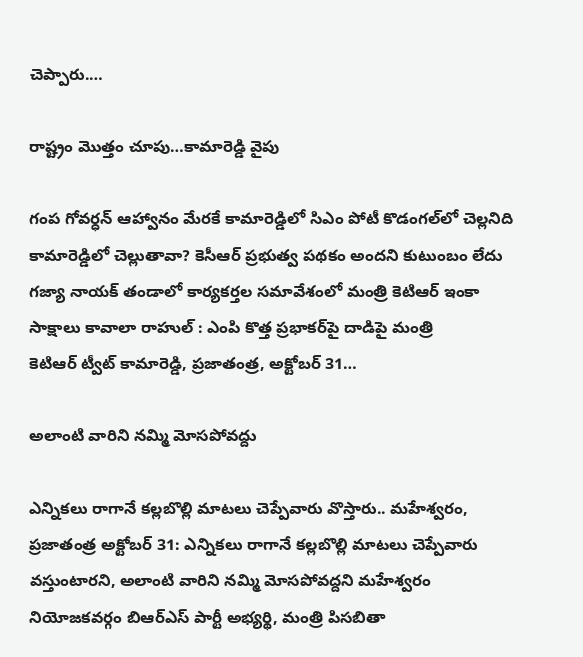చెప్పారు.…

రాష్ట్రం మొత్తం చూపు…కామారెడ్డి వైపు

గంప గోవర్ధన్‌ ఆహ్వానం మేరకే కామారెడ్డిలో సిఎం పోటీ కొడంగల్‌లో చెల్లనిది కామారెడ్డిలో చెల్లుతావా? కెసీఆర్‌ ‌ప్రభుత్వ పథకం అందని కుటుంబం లేదు గజ్యా నాయక్‌ ‌తండాలో కార్యకర్తల సమావేశంలో మంత్రి కెటిఆర్‌ ఇం‌కా సాక్షాలు కావాలా రాహుల్‌ : ఎం‌పి కొత్త ప్రభాకర్‌పై దాడిపై మంత్రి కెటిఆర్‌ ‌ట్వీట్‌ కామారెడ్డి, ప్రజాతంత్ర, అక్టోబర్‌ 31…

అలాంటి వారిని నమ్మి మోసపోవద్దు

ఎన్నికలు రాగానే కల్లబొల్లి మాటలు చెప్పేవారు వొస్తారు.. మహేశ్వరం, ప్రజాతంత్ర అక్టోబర్‌ 31: ఎన్నికలు రాగానే కల్లబొల్లి మాటలు చెప్పేవారు వస్తుంటారని, అలాంటి వారిని నమ్మి మోసపోవద్దని మహేశ్వరం నియోజకవర్గం బిఆర్‌ఎస్‌ ‌పార్టీ అభ్యర్థి, మంత్రి పిసబితా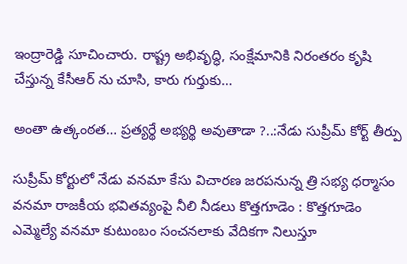ఇంద్రారెడ్డి సూచించారు. రాష్ట్ర అభివృద్ధి, సంక్షేమానికి నిరంతరం కృషి చేస్తున్న కేసీఆర్‌ ‌ను చూసి, కారు గుర్తుకు…

అంతా ఉత్కంఠత… ప్రత్యర్థే అభ్యర్థి అవుతాడా ?..:నేడు సుప్రీమ్ కోర్ట్ తీర్పు

సుప్రీమ్‌ కోర్టులో నేడు వనమా కేసు విచారణ జరపనున్న త్రి సభ్య ధర్మాసం వనమా రాజకీయ భవితవ్యంపై నీలి నీడలు కొత్తగూడెం : కొత్తగూడెం ఎమ్మెల్యే వనమా కుటుంబం సంచనలాకు వేదికగా నిలుస్తూ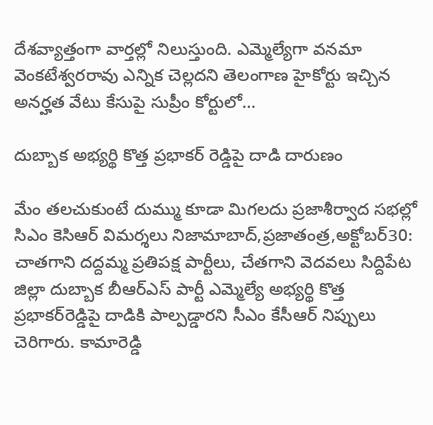దేశవ్యాత్తంగా వార్తల్లో నిలుస్తుంది. ఎమ్మెల్యేగా వనమా వెంకటేశ్వరరావు ఎన్నిక చెల్లదని తెలంగాణ హైకోర్టు ఇచ్చిన అనర్హత వేటు కేసుపై సుప్రీం కోర్టులో…

దుబ్బాక అభ్యర్థి కొత్త ప్రభాకర్‌ ‌రెడ్డిపై దాడి దారుణం

మేం తలచుకుంటే దుమ్ము కూడా మిగలదు ప్రజాశీర్వాద సభల్లో సిఎం కెసిఆర్‌ ‌‌విమర్శలు నిజామాబాద్‌,ప్రజాతంత్ర,అక్టోబర్‌30: చాతగాని దద్దమ్మ ప్రతిపక్ష పార్టీలు, చేతగాని వెదవలు సిద్దిపేట జిల్లా దుబ్బాక బీఆర్‌ఎస్‌ ‌పార్టీ ఎమ్మెల్యే అభ్యర్థి కొత్త ప్రభాకర్‌రెడ్డిపై దాడికి పాల్పడ్డారని సీఎం కేసీఆర్‌ ‌నిప్పులు చెరిగారు. కామారెడ్డి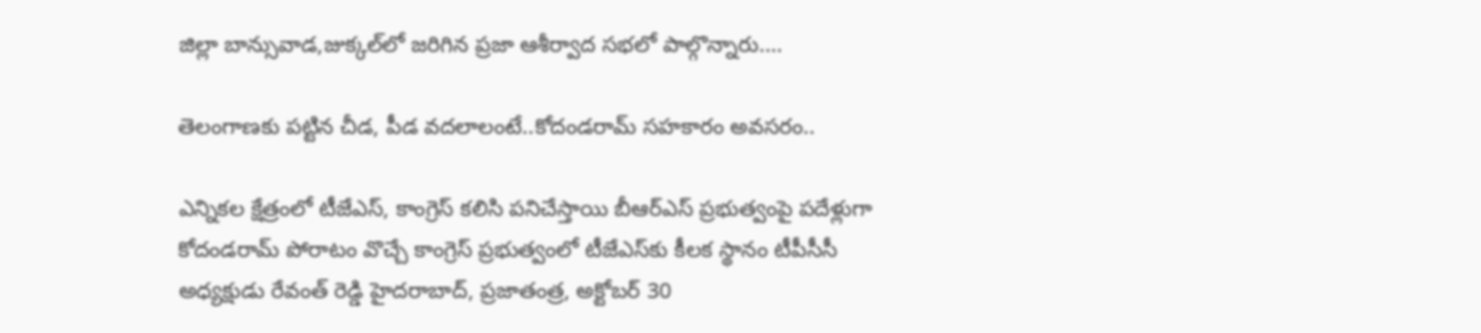జిల్లా బాన్సువాడ,జుక్కల్‌లో జరిగిన ప్రజా ఆశీర్వాద సభలో పాల్గొన్నారు.…

తెలంగాణకు పట్టిన చీడ, పీడ వదలాలంటే..కోదండరామ్‌ ‌సహకారం అవసరం..

ఎన్నికల క్షేత్రంలో టీజేఎస్‌, కాంగ్రెస్‌ ‌కలిసి పనిచేస్తాయి బీఆర్‌ఎస్‌ ‌ప్రభుత్వంపై పదేళ్లుగా కోదండరామ్‌ ‌పోరాటం వొచ్చే కాంగ్రెస్‌ ‌ప్రభుత్వంలో టీజేఎస్‌కు కీలక స్థానం టీపీసీసీ అధ్యక్షుడు రేవంత్‌ ‌‌రెడ్డి హైదరాబాద్‌, ప్రజాతంత్ర, అక్టోబర్‌ 30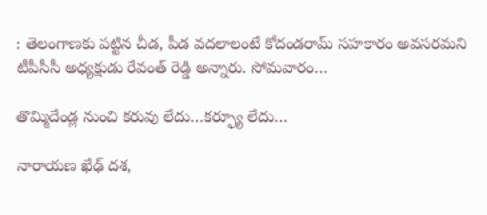: తెలంగాణకు పట్టిన చీడ, పీడ వదలాలంటే కోదండరామ్‌ ‌సహకారం అవసరమని టీపీసీసీ అధ్యక్షుడు రేవంత్‌ ‌రెడ్డి అన్నారు. సోమవారం…

తొమ్మిదేండ్ల నుంచి కరువు లేదు…కర్ఫ్యూ లేదు…

నారాయణ ఖేఢ్‌ ‌దశ,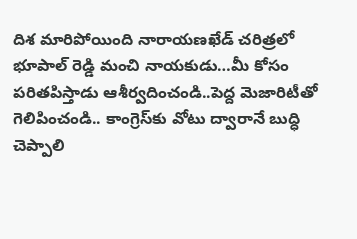దిశ మారిపోయింది నారాయణఖేడ్‌ ‌చరిత్రలో భూపాల్‌ ‌రెడ్డి మంచి నాయకుడు…మీ కోసం పరితపిస్తాడు ఆశీర్వదించండి..పెద్ద మెజారిటీతో గెలిపించండి.. కాంగ్రెస్‌కు వోటు ద్వారానే బుద్ధి చెప్పాలి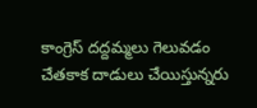కాంగ్రెస్‌ ‌దద్దమ్మలు గెలువడం చేతకాక దాడులు చేయిస్తున్నరు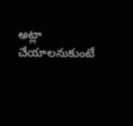అట్లా చేయాలనుకుంటే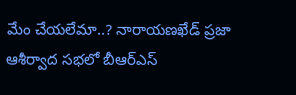మేం చేయలేమా..? నారాయణఖేడ్‌ ‌ప్రజా ఆశీర్వాద సభలో బీఆర్‌ఎస్‌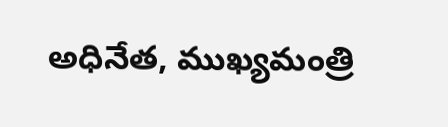అధినేత, ముఖ్యమంత్రి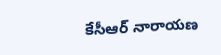కేసీఆర్‌ ‌నారాయణ